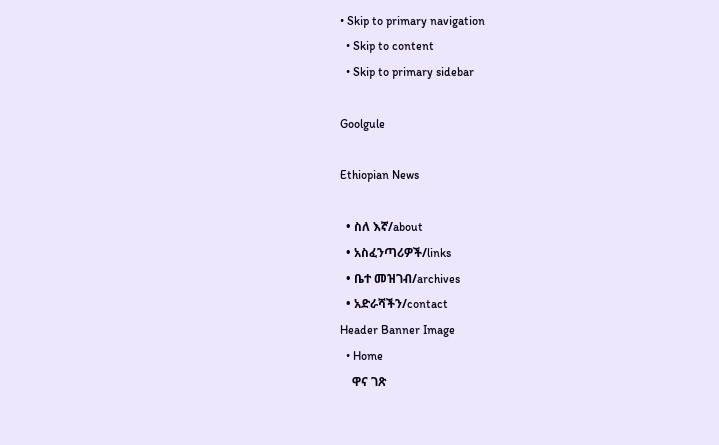• Skip to primary navigation
  • Skip to content
  • Skip to primary sidebar

Goolgule

Ethiopian News

  • ስለ እኛ/about
  • አስፈንጣሪዎች/links
  • ቤተ መዝገብ/archives
  • አድራሻችን/contact
Header Banner Image
  • Home
    ዋና ገጽ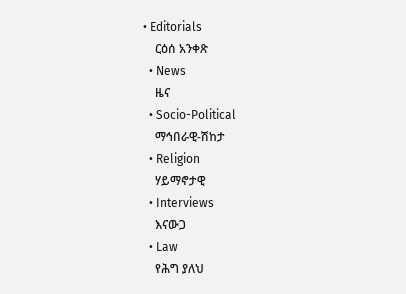• Editorials
    ርዕሰ አንቀጽ
  • News
    ዜና
  • Socio-Political
    ማኅበራዊ-ሽከታ
  • Religion
    ሃይማኖታዊ
  • Interviews
    እናውጋ
  • Law
    የሕግ ያለህ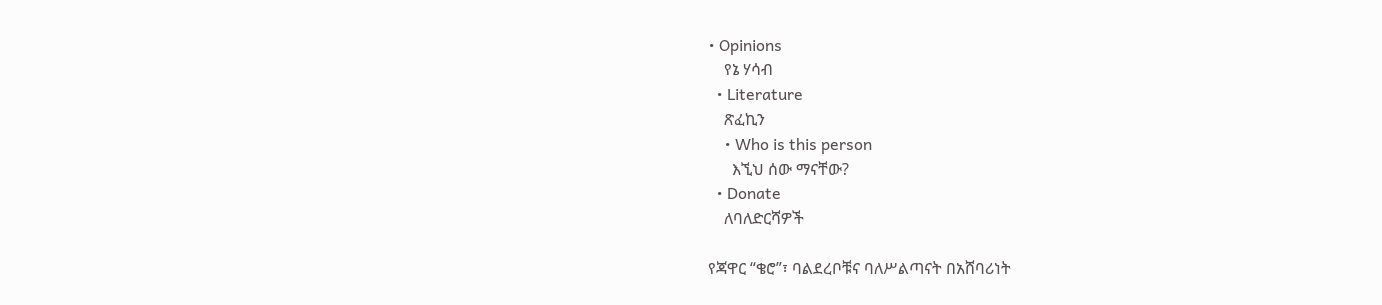• Opinions
    የኔ ሃሳብ
  • Literature
    ጽፈኪን
    • Who is this person
      እኚህ ሰው ማናቸው?
  • Donate
    ለባለድርሻዎች

የጃዋር “ቄሮ”፣ ባልደረቦቹና ባለሥልጣናት በአሸባሪነት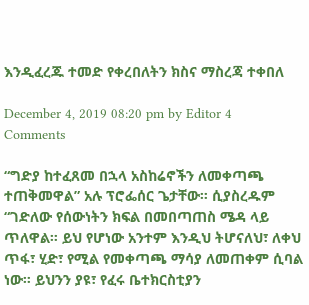እንዲፈረጁ ተመድ የቀረበለትን ክስና ማስረጃ ተቀበለ

December 4, 2019 08:20 pm by Editor 4 Comments

“ግድያ ከተፈጸመ በኋላ አስከሬኖችን ለመቀጣጫ ተጠቅመዋል” አሉ ፕሮፌሰር ጌታቸው። ሲያስረዱም “ገድለው የሰውነትን ክፍል በመበጣጠስ ሜዳ ላይ ጥለዋል። ይህ የሆነው አንተም እንዲህ ትሆናለህ፣ ለቀህ ጥፋ፣ ሂድ፣ የሚል የመቀጣጫ ማሳያ ለመጠቀም ሲባል ነው። ይህንን ያዩ፣ የፈሩ ቤተክርስቲያን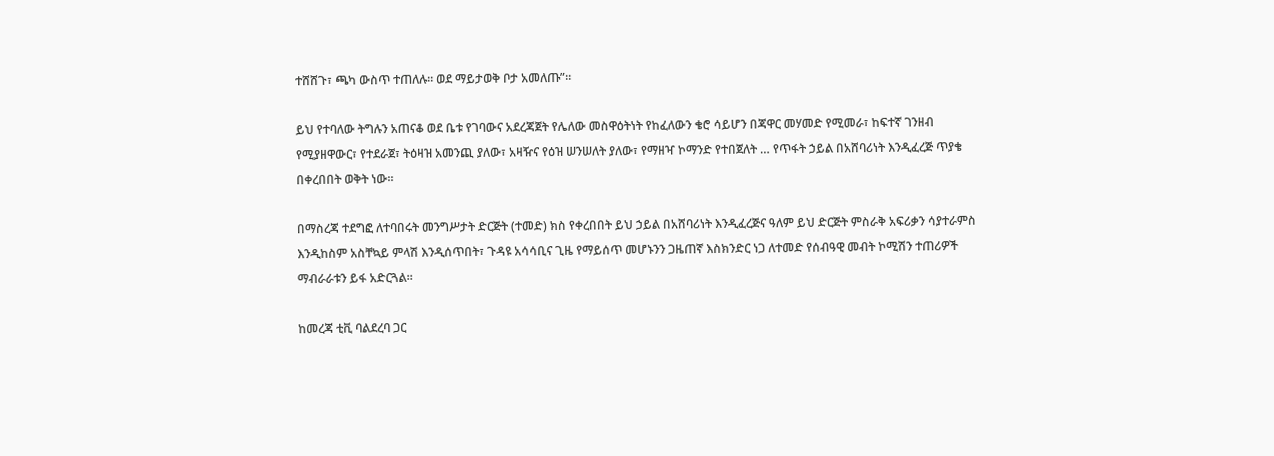ተሸሸጉ፣ ጫካ ውስጥ ተጠለሉ። ወደ ማይታወቅ ቦታ አመለጡ”።

ይህ የተባለው ትግሉን አጠናቆ ወደ ቤቱ የገባውና አደረጃጀት የሌለው መስዋዕትነት የከፈለውን ቄሮ ሳይሆን በጃዋር መሃመድ የሚመራ፣ ከፍተኛ ገንዘብ የሚያዘዋውር፣ የተደራጀ፣ ትዕዛዝ አመንጪ ያለው፣ አዛዥና የዕዝ ሠንሠለት ያለው፣ የማዘዣ ኮማንድ የተበጀለት … የጥፋት ኃይል በአሸባሪነት እንዲፈረጅ ጥያቄ በቀረበበት ወቅት ነው።

በማስረጃ ተደግፎ ለተባበሩት መንግሥታት ድርጅት (ተመድ) ክስ የቀረበበት ይህ ኃይል በአሸባሪነት እንዲፈረጅና ዓለም ይህ ድርጅት ምስራቅ አፍሪቃን ሳያተራምስ እንዲከስም አስቸኳይ ምላሽ እንዲሰጥበት፣ ጉዳዩ አሳሳቢና ጊዜ የማይሰጥ መሆኑንን ጋዜጠኛ እስክንድር ነጋ ለተመድ የሰብዓዊ መብት ኮሚሽን ተጠሪዎች ማብራራቱን ይፋ አድርጓል።

ከመረጃ ቲቪ ባልደረባ ጋር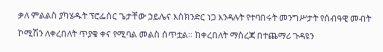ቃለ ምልልስ ያካሄዱት ፕሮፌሰር ጌታቸው ኃይሌና እስክንድር ነጋ እንዳሉት የተባበሩት መንግሥታት የሰብዓዊ መብት ኮሚሽን ለቀረበለት ጥያቄ ቀና የሚባል መልስ ሰጥቷል። ከቀረበለት ማስረጃ በተጨማሪ ጉዳዩን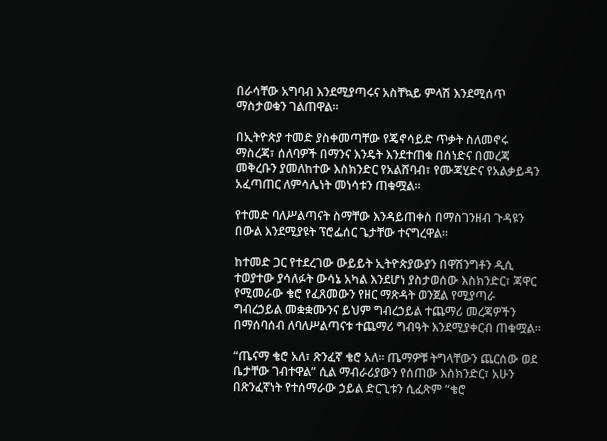በራሳቸው አግባብ እንደሚያጣሩና አስቸኳይ ምላሽ እንደሚሰጥ ማስታወቁን ገልጠዋል።

በኢትዮጵያ ተመድ ያስቀመጣቸው የጄኖሳይድ ጥቃት ስለመኖሩ ማስረጃ፣ ሰለባዎች በማንና እንዴት እንደተጠቁ በሰነድና በመረጃ መቅረቡን ያመለከተው እስክንድር የአልሸባብ፣ የሙጃሂድና የአልቃይዳን አፈጣጠር ለምሳሌነት መነሳቱን ጠቁሟል።

የተመድ ባለሥልጣናት ስማቸው እንዳይጠቀስ በማስገንዘብ ጉዳዩን በውል እንደሚያዩት ፕሮፌሰር ጌታቸው ተናግረዋል።

ከተመድ ጋር የተደረገው ውይይት ኢትዮጵያውያን በዋሽንግቶን ዲሲ ተወያተው ያሳለፉት ውሳኔ አካል እንደሆነ ያስታወሰው እስክንድር፣ ጃዋር የሚመራው ቄሮ የፈጸመውን የዘር ማጽዳት ወንጀል የሚያጣራ ግብረኃይል መቋቋሙንና ይህም ግብረኃይል ተጨማሪ መረጃዎችን በማሰባሰብ ለባለሥልጣናቱ ተጨማሪ ግብዓት እንደሚያቀርብ ጠቁሟል።

“ጤናማ ቄሮ አለ፣ ጽንፈኛ ቄሮ አለ። ጤማዎቹ ትግላቸውን ጨርሰው ወደ ቤታቸው ገብተዋል” ሲል ማብራሪያውን የሰጠው እስክንድር፣ አሁን በጽንፈኛነት የተሰማራው ኃይል ድርጊቱን ሲፈጽም “ቄሮ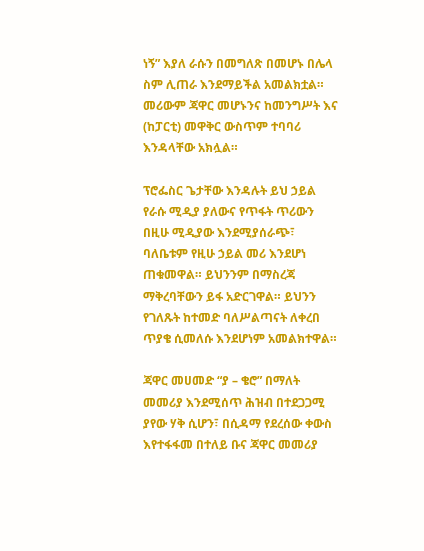ነኝ” እያለ ራሱን በመግለጽ በመሆኑ በሌላ ስም ሊጠራ እንደማይችል አመልክቷል። መሪውም ጃዋር መሆኑንና ከመንግሥት እና (ከፓርቲ) መዋቅር ውስጥም ተባባሪ እንዳላቸው አክሏል።

ፕሮፌስር ጌታቸው እንዳሉት ይህ ኃይል የራሱ ሚዲያ ያለውና የጥፋት ጥሪውን በዚሁ ሚዲያው እንደሚያሰራጭ፣ ባለቤቱም የዚሁ ኃይል መሪ እንደሆነ ጠቁመዋል። ይህንንም በማስረጃ ማቅረባቸውን ይፋ አድርገዋል። ይህንን የገለጹት ከተመድ ባለሥልጣናት ለቀረበ ጥያቄ ሲመለሱ እንደሆነም አመልክተዋል።

ጃዋር መሀመድ “ያ – ቄሮ” በማለት መመሪያ እንደሚሰጥ ሕዝብ በተደጋጋሚ ያየው ሃቅ ሲሆን፣ በሲዳማ የደረሰው ቀውስ እየተፋፋመ በተለይ ቡና ጃዋር መመሪያ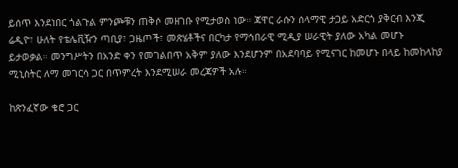ይሰጥ እንደነበር ጎልጉል ምንጮቹን ጠቅሶ መዘገቡ የሚታወስ ነው። ጃዋር ራሱን ሰላማዊ ታጋይ አድርጎ ያቅርብ እንጂ ሬዲዮ፣ ሁለት የቴሌቪዥን ጣቢያ፣ ጋዜጦች፣ መጽሄቶችና በርካታ የማኅበራዊ ሚዲያ ሠራዊት ያለው አካል መሆኑ ይታወቃል። መንግሥትን በአንድ ቀን የመገልበጥ አቅም ያለው እንደሆንም በአደባባይ የሚናገር ከመሆኑ በላይ ከመከላከያ ሚኒስትር ለማ መገርሳ ጋር በጥምረት እንደሚሠራ መረጃዎች አሉ።

ከጽንፈኛው ቄሮ ጋር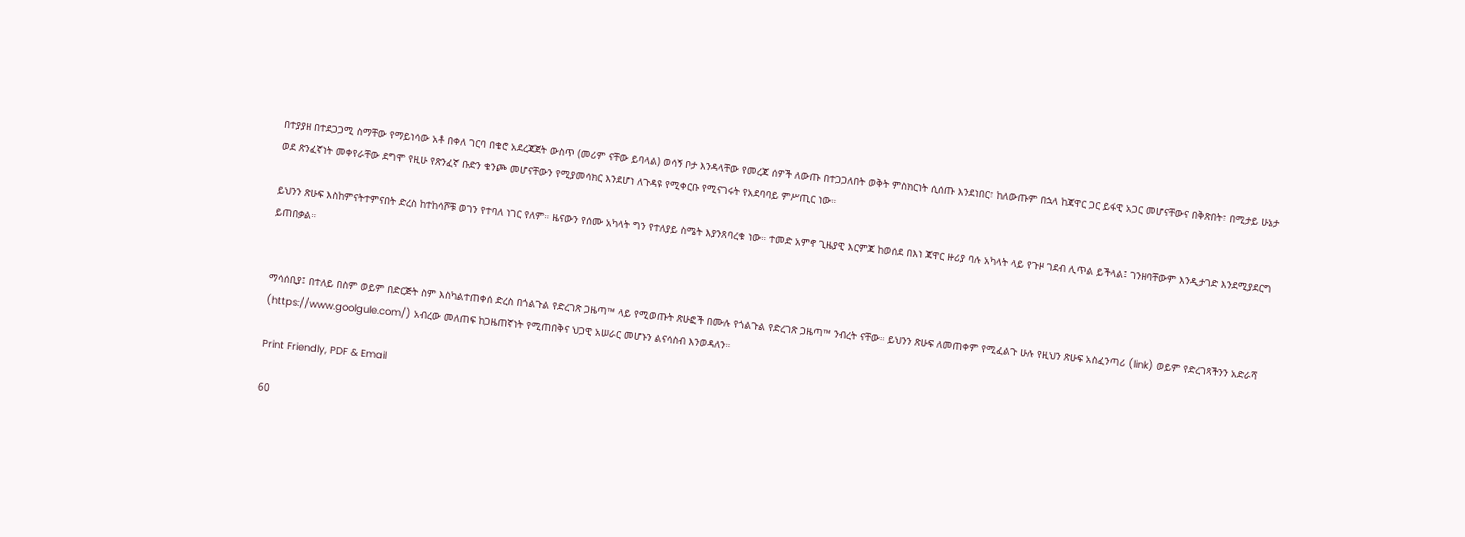በተያያዘ በተደጋጋሚ ስማቸው የማይነሳው አቶ በቀለ ገርባ በቄሮ አደረጃጀት ውስጥ (መሪም ናቸው ይባላል) ወሳኝ ቦታ እንዳላቸው የመረጃ ሰዎች ለውጡ በተጋጋለበት ወቅት ምስክርነት ሲሰጡ እንደነበር፣ ከለውጡም በኋላ ከጃዋር ጋር ይፋዊ አጋር መሆናቸውና በቅጽበት፣ በሚታይ ሁኔታ ወደ ጽንፈኛነት መቀየራቸው ደግሞ የዚሁ የጽንፈኛ ቡድን ቁንጮ መሆናቸውን የሚያመሳክር እንደሆነ ለጉዳዩ የሚቀርቡ የሚናገሩት የአደባባይ ምሥጢር ነው።

ይህንን ጽሁፍ እስከምናትተምናበት ድረስ ከተከሳሾቹ ወገን የተባለ ነገር የለም። ዜናውን የሰሙ አካላት ግን የተለያይ ስሜት እያንጸባረቁ ነው። ተመድ አምኖ ጊዜያዊ እርምጃ ከወሰደ በእነ ጃዋር ዙሪያ ባሉ አካላት ላይ የጉዞ ገደብ ሊጥል ይችላል፤ ገንዘባቸውም እንዲታገድ እንደሚያደርግ ይጠበቃል።


ማሳሰቢያ፤ በተለይ በስም ወይም በድርጅት ስም እስካልተጠቀሰ ድረስ በጎልጉል የድረገጽ ጋዜጣ™ ላይ የሚወጡት ጽሁፎች በሙሉ የጎልጉል የድረገጽ ጋዜጣ™ ንብረት ናቸው። ይህንን ጽሁፍ ለመጠቀም የሚፈልጉ ሁሉ የዚህን ጽሁፍ አስፈንጣሪ (link) ወይም የድረገጻችንን አድራሻ (https://www.goolgule.com/) አብረው መለጠፍ ከጋዜጠኛነት የሚጠበቅና ህጋዊ አሠራር መሆኑን ልናሳስብ እንወዳለን።

Print Friendly, PDF & Email

60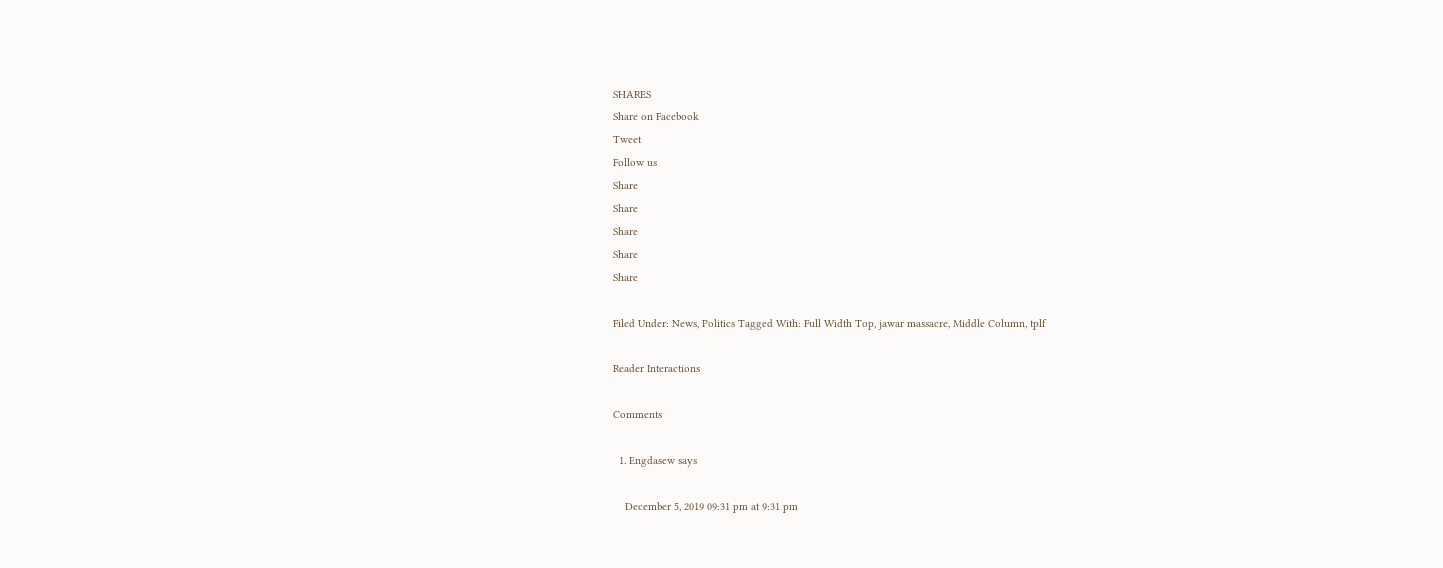SHARES
Share on Facebook
Tweet
Follow us
Share
Share
Share
Share
Share

Filed Under: News, Politics Tagged With: Full Width Top, jawar massacre, Middle Column, tplf

Reader Interactions

Comments

  1. Engdasew says

    December 5, 2019 09:31 pm at 9:31 pm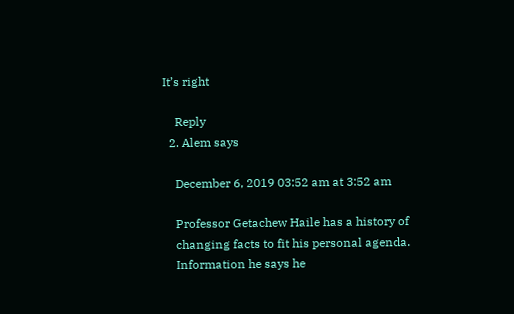It’s right

    Reply
  2. Alem says

    December 6, 2019 03:52 am at 3:52 am

    Professor Getachew Haile has a history of
    changing facts to fit his personal agenda.
    Information he says he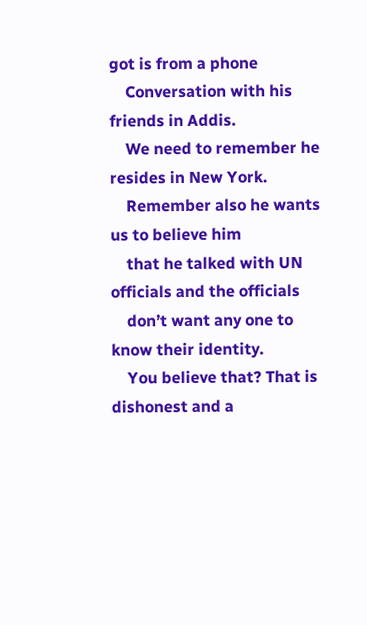got is from a phone
    Conversation with his friends in Addis.
    We need to remember he resides in New York.
    Remember also he wants us to believe him
    that he talked with UN officials and the officials
    don’t want any one to know their identity.
    You believe that? That is dishonest and a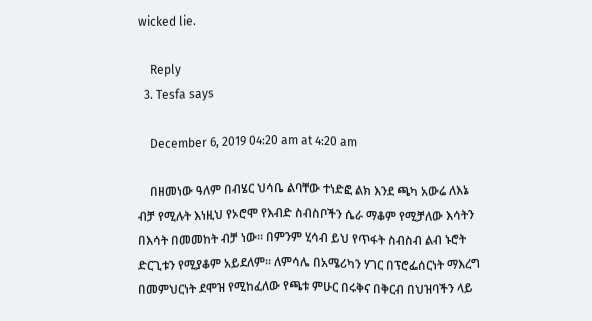wicked lie.

    Reply
  3. Tesfa says

    December 6, 2019 04:20 am at 4:20 am

    በዘመነው ዓለም በብሄር ህሳቤ ልባቸው ተነድፎ ልክ እንደ ጫካ አውሬ ለእኔ ብቻ የሚሉት እነዚህ የኦሮሞ የእብድ ስብስቦችን ሴራ ማቆም የሚቻለው እሳትን በእሳት በመመከት ብቻ ነው። በምንም ሂሳብ ይህ የጥፋት ስብስብ ልብ ኑሮት ድርጊቱን የሚያቆም አይደለም። ለምሳሌ በአሜሪካን ሃገር በፕሮፌሰርነት ማእረግ በመምህርነት ደሞዝ የሚከፈለው የጫቱ ምሁር በሩቅና በቅርብ በህዝባችን ላይ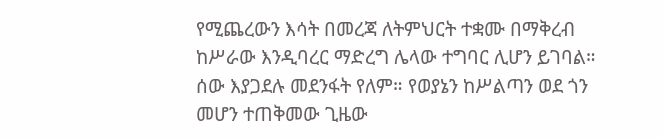የሚጨረውን እሳት በመረጃ ለትምህርት ተቋሙ በማቅረብ ከሥራው እንዲባረር ማድረግ ሌላው ተግባር ሊሆን ይገባል። ሰው እያጋደሉ መደንፋት የለም። የወያኔን ከሥልጣን ወደ ጎን መሆን ተጠቅመው ጊዜው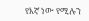የእኛ ነው የሚሉን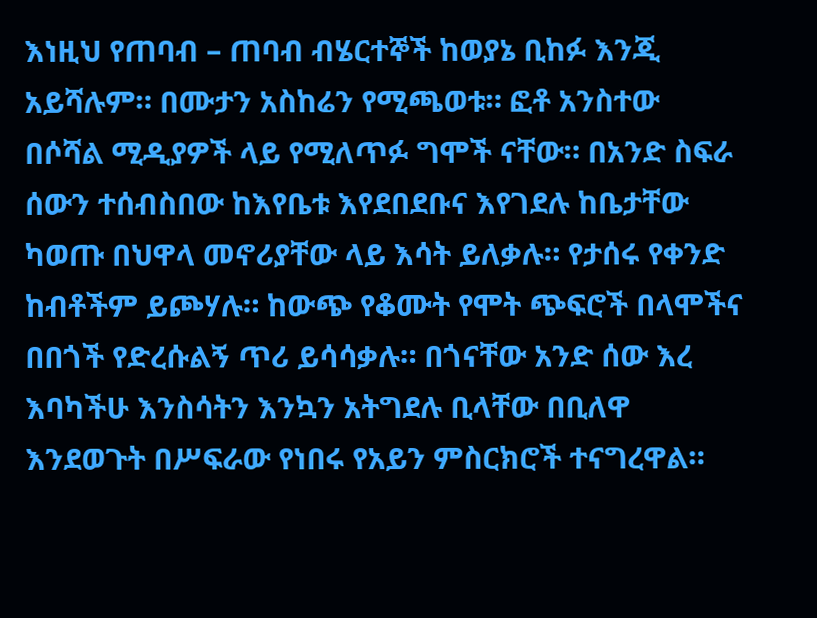እነዚህ የጠባብ – ጠባብ ብሄርተኞች ከወያኔ ቢከፉ እንጂ አይሻሉም። በሙታን አስከሬን የሚጫወቱ። ፎቶ አንስተው በሶሻል ሚዲያዎች ላይ የሚለጥፉ ግሞች ናቸው። በአንድ ስፍራ ሰውን ተሰብስበው ከእየቤቱ እየደበደቡና እየገደሉ ከቤታቸው ካወጡ በህዋላ መኖሪያቸው ላይ እሳት ይለቃሉ። የታሰሩ የቀንድ ከብቶችም ይጮሃሉ። ከውጭ የቆሙት የሞት ጭፍሮች በላሞችና በበጎች የድረሱልኝ ጥሪ ይሳሳቃሉ። በጎናቸው አንድ ሰው እረ እባካችሁ እንስሳትን እንኳን አትግደሉ ቢላቸው በቢለዋ እንደወጉት በሥፍራው የነበሩ የአይን ምስርክሮች ተናግረዋል።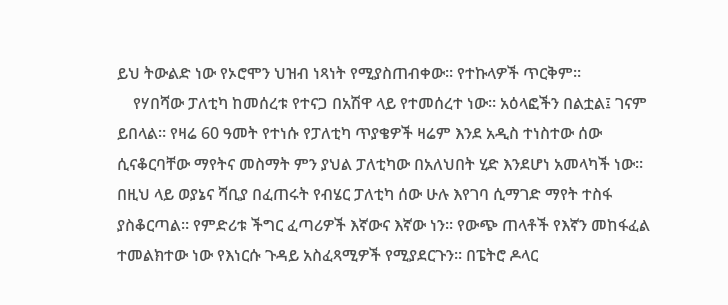ይህ ትውልድ ነው የኦሮሞን ህዝብ ነጻነት የሚያስጠብቀው። የተኩላዎች ጥርቅም።
    የሃበሻው ፓለቲካ ከመሰረቱ የተናጋ በአሽዋ ላይ የተመሰረተ ነው። አዕላፎችን በልቷል፤ ገናም ይበላል። የዛሬ 60 ዓመት የተነሱ የፓለቲካ ጥያቄዎች ዛሬም እንደ አዲስ ተነስተው ሰው ሲናቆርባቸው ማየትና መስማት ምን ያህል ፓለቲካው በአለህበት ሂድ እንደሆነ አመላካች ነው። በዚህ ላይ ወያኔና ሻቢያ በፈጠሩት የብሄር ፓለቲካ ሰው ሁሉ እየገባ ሲማገድ ማየት ተስፋ ያስቆርጣል። የምድሪቱ ችግር ፈጣሪዎች እኛውና እኛው ነን። የውጭ ጠላቶች የእኛን መከፋፈል ተመልክተው ነው የእነርሱ ጉዳይ አስፈጻሚዎች የሚያደርጉን። በፔትሮ ዶላር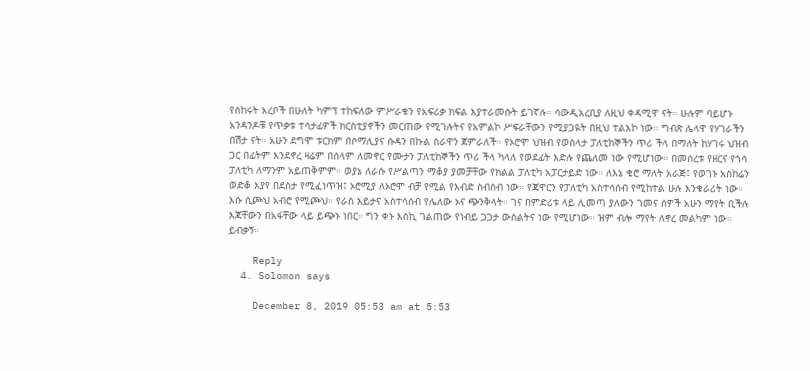የሰከሩት አረቦች በሁለት ካምፕ ተከፍለው ምሥራቁን የአፍሪቃ ክፍል እያተራመሱት ይገኛሉ። ሳውዲአረቢያ ለዚህ ቀዳሚዋ ናት። ሁሉም ባይሆኑ አንዳንዶቹ የጥቃቱ ተሳታፊዎች ክርስቲያኖችን መርጠው የሚገሉትና የአምልኮ ሥፍራቸውን የሚያጋዪት በዚህ ተልእኮ ነው። ግብጽ ሌላዋ የሃገራችን በሽታ ናት። አሁን ደግሞ ቱርክም በሶማሊያና ሱዳን በኩል ስራዋን ጀምራለች። የኦሮሞ ህዝብ የወስላታ ፓለቲከኞችን ጥሪ ችላ በማለት ከሃገሩ ህዝብ ጋር በፊትም እንደኖረ ዛሬም በሰላም ለመኖር የሙታን ፓለቲከኞችን ጥሪ ችላ ካላለ የወደፊት እድሉ የጨለመ ነው የሚሆነው። በመሰረቱ የዘርና የጎሳ ፓለቲካ ለማንም አይጠቅምም። ወያኔ ለራሱ የሥልጣን ማቆያ ያመቻቸው የክልል ፓለቲካ አፓርታይድ ነው። ለእኔ ቄሮ ማለት አራጅ፤ የወገኑ አስከሬን ወድቆ እያየ በደስታ የሚፈነጥዝ፤ ኦሮሚያ ለኦሮሞ ብቻ የሚል የእብድ ስብስብ ነው። የጃዋርን የፓለቲካ አስተሳሰብ የሚከተል ሁሉ እንቁራሪት ነው። እሱ ሲጮህ አብሮ የሚጮህ። የራስ እይታና አስተሳሰብ የሌለው ኦና ጭንቅላት። ገና በምድሪቱ ላይ ሊመጣ ያለውን ገመና ሰዎች አሁን ማየት ቢችሉ እጃቸውን በአፋቸው ላይ ይጭኑ ነበር። ግን ቀኑ እስኪ ገልጠው የነብይ ጋጋታ ውስልትና ነው የሚሆነው። ዝም ብሎ ማየት ለኖረ መልካም ነው። ይብቃኝ።

    Reply
  4. Solomon says

    December 8, 2019 05:53 am at 5:53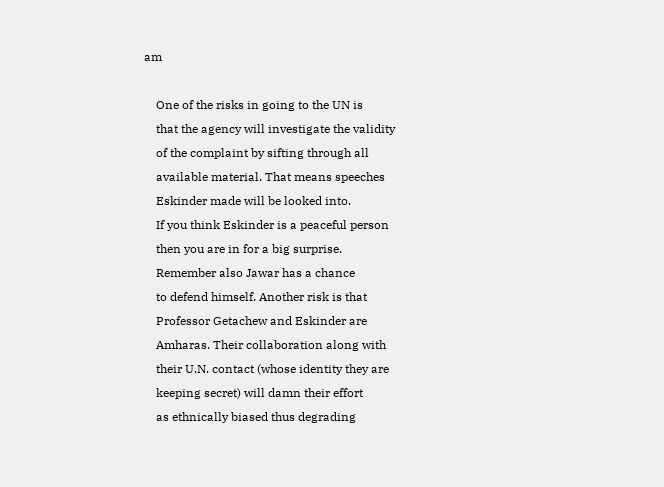am

    One of the risks in going to the UN is
    that the agency will investigate the validity
    of the complaint by sifting through all
    available material. That means speeches
    Eskinder made will be looked into.
    If you think Eskinder is a peaceful person
    then you are in for a big surprise.
    Remember also Jawar has a chance
    to defend himself. Another risk is that
    Professor Getachew and Eskinder are
    Amharas. Their collaboration along with
    their U.N. contact (whose identity they are
    keeping secret) will damn their effort
    as ethnically biased thus degrading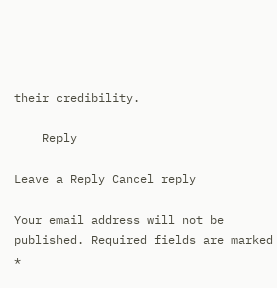their credibility.

    Reply

Leave a Reply Cancel reply

Your email address will not be published. Required fields are marked *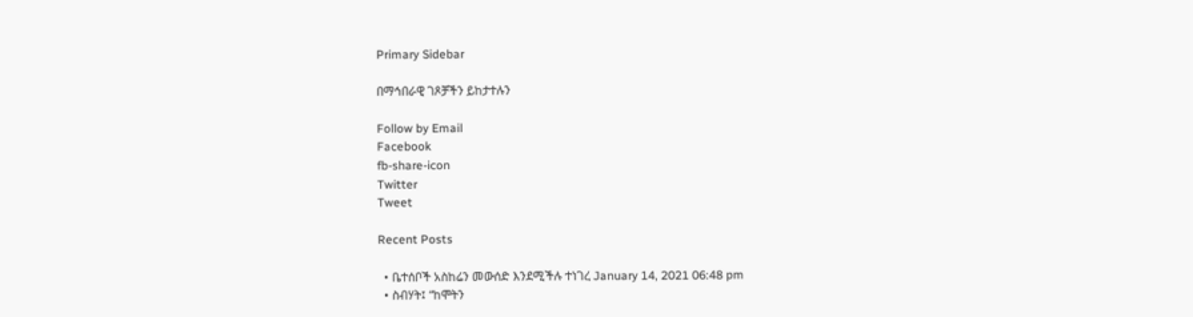Primary Sidebar

በማኅበራዊ ገጾቻችን ይከታተሉን

Follow by Email
Facebook
fb-share-icon
Twitter
Tweet

Recent Posts

  • ቤተሰቦች አስከሬን መውሰድ እንደሚችሉ ተነገረ January 14, 2021 06:48 pm
  • ስብሃት፤ “ከሞትን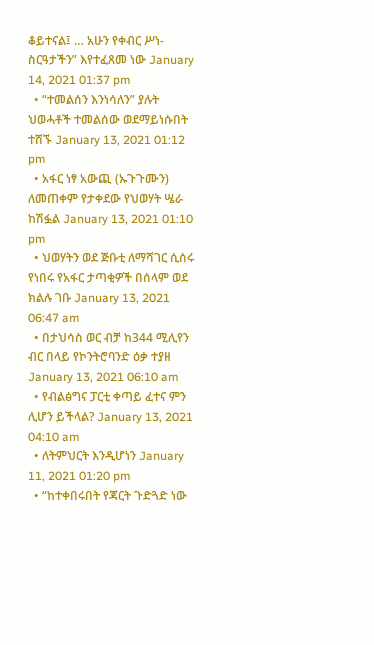ቆይተናል፤ … አሁን የቀብር ሥነ-ስርዓታችን” እየተፈጸመ ነው January 14, 2021 01:37 pm
  • “ተመልሰን እንነሳለን” ያሉት ህወሓቶች ተመልሰው ወደማይነሱበት ተሸኙ January 13, 2021 01:12 pm
  • አፋር ነፃ አውጪ (ኡጉጉሙን) ለመጠቀም የታቀደው የህወሃት ሤራ ከሽፏል January 13, 2021 01:10 pm
  • ህወሃትን ወደ ጅቡቲ ለማሻገር ሲሰሩ የነበሩ የአፋር ታጣቂዎች በሰላም ወደ ክልሉ ገቡ January 13, 2021 06:47 am
  • በታህሳስ ወር ብቻ ከ344 ሚሊየን ብር በላይ የኮንትሮባንድ ዕቃ ተያዘ January 13, 2021 06:10 am
  • የብልፅግና ፓርቲ ቀጣይ ፈተና ምን ሊሆን ይችላል? January 13, 2021 04:10 am
  • ለትምህርት እንዲሆነን January 11, 2021 01:20 pm
  • “ከተቀበሩበት የጃርት ጉድጓድ ነው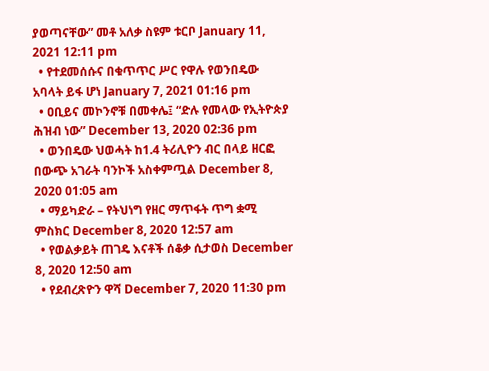ያወጣናቸው” መቶ አለቃ ስዩም ቱርቦ January 11, 2021 12:11 pm
  • የተደመሰሱና በቁጥጥር ሥር የዋሉ የወንበዴው አባላት ይፋ ሆነ January 7, 2021 01:16 pm
  • ዐቢይና መኮንኖቹ በመቀሌ፤ “ድሉ የመላው የኢትዮጵያ ሕዝብ ነው” December 13, 2020 02:36 pm
  • ወንበዴው ህወሓት ከ1.4 ትሪሊዮን ብር በላይ ዘርፎ በውጭ አገራት ባንኮች አስቀምጧል December 8, 2020 01:05 am
  • ማይካድራ – የትህነግ የዘር ማጥፋት ጥግ ቋሚ ምስክር December 8, 2020 12:57 am
  • የወልቃይት ጠገዴ እናቶች ሰቆቃ ሲታወስ December 8, 2020 12:50 am
  • የደብረጽዮን ዋሻ December 7, 2020 11:30 pm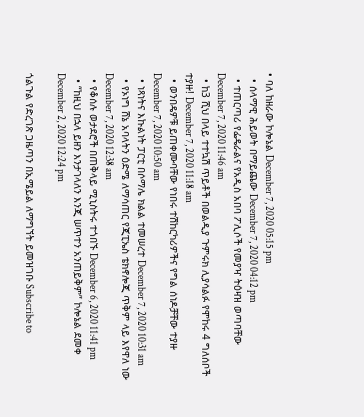• ባለ ከዘራው ኮሎኔል December 7, 2020 05:15 pm
  • ሰላማዊ ሕይወት በማይጨው December 7, 2020 04:12 pm
  • ተጠርጣሪ የፌዴራልና የአዲስ አበባ ፖሊሶች የመያዣ ትዕዛዝ ወጣባቸው December 7, 2020 11:46 am
  • ከ3 ሺህ በላይ ተተኳሽ ጥይቶች በወልዲያ ጉምሩክ ሊያሳልፉ የሞከሩ 4 ግለሰቦች ተያዙ! December 7, 2020 11:18 am
  • ወንበዴዎቹ ይጠቀሙባቸው የነበሩ ተሽከርካሪዎችና የግል ሰነዶቻቸው ተያዙ December 7, 2020 10:50 am
  • ነጻነትና እኩልነት ፓርቲ በሶማሌ ክልል ተመሠረተ December 7, 2020 10:31 am
  • የኦነግ ሸኔ አባላትን ዕድሜ ለማሳጠር የጂፒኤስ ቴክኖሎጂ ጥቅም ላይ እየዋለ ነው December 7, 2020 12:38 am
  • የቆሰሉ ወታደሮች በጠቅላይ ሚኒስትሩ ተጎበኙ December 6, 2020 11:41 pm
  • “ከዚህ በኋላ ይዘን እንታገላለን እንጂ ሠጥተን አንጠይቅም” ኮሎኔል ደመቀ December 2, 2020 12:24 pm

ጎልጉል የድረገጽ ጋዜጣን በኢሜይል ለማግኘት ይመዝገቡ Subscribe to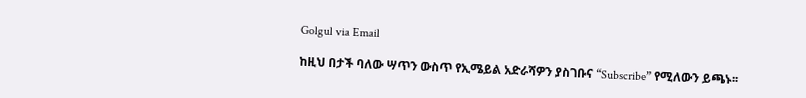Golgul via Email

ከዚህ በታች ባለው ሣጥን ውስጥ የኢሜይል አድራሻዎን ያስገቡና “Subscribe” የሚለውን ይጫኑ፡፡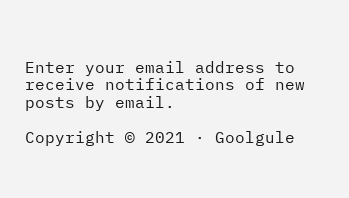Enter your email address to receive notifications of new posts by email.

Copyright © 2021 · Goolgule